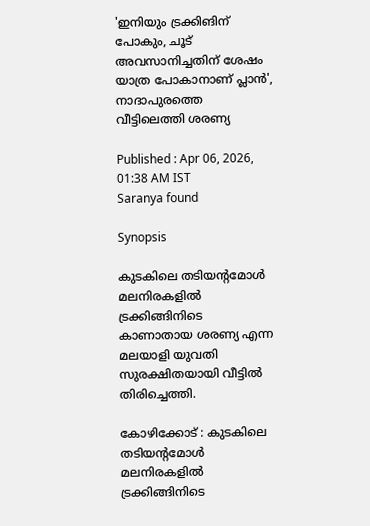'ഇനിയും ട്രക്കിങിന് പോകും, ചൂട് അവസാനിച്ചതിന് ശേഷം യാത്ര പോകാനാണ് പ്ലാൻ', നാദാപുരത്തെ വീട്ടിലെത്തി ശരണ്യ

Published : Apr 06, 2026, 01:38 AM IST
Saranya found

Synopsis

കുടകിലെ തടിയൻ്റമോൾ മലനിരകളിൽ ട്രക്കിങ്ങിനിടെ കാണാതായ ശരണ്യ എന്ന മലയാളി യുവതി സുരക്ഷിതയായി വീട്ടിൽ തിരിച്ചെത്തി.

കോഴിക്കോട് : കുടകിലെ തടിയൻ്റമോൾ മലനിരകളിൽ ട്രക്കിങ്ങിനിടെ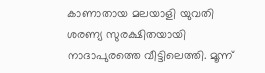കാണാതായ മലയാളി യുവതി ശരണ്യ സുരക്ഷിതയായി നാദാപുരത്തെ വീട്ടിലെത്തി. മൂന്ന്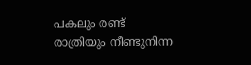പകലും രണ്ട് രാത്രിയും നീണ്ടുനിന്ന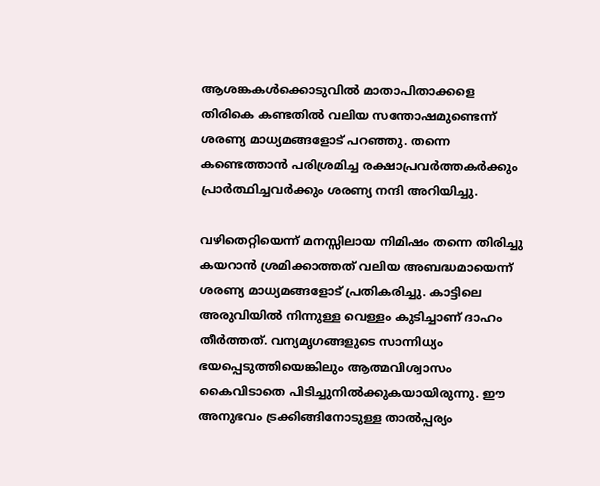ആശങ്കകൾക്കൊടുവിൽ മാതാപിതാക്കളെ തിരികെ കണ്ടതിൽ വലിയ സന്തോഷമുണ്ടെന്ന് ശരണ്യ മാധ്യമങ്ങളോട് പറഞ്ഞു. തന്നെ കണ്ടെത്താൻ പരിശ്രമിച്ച രക്ഷാപ്രവർത്തകർക്കും പ്രാർത്ഥിച്ചവർക്കും ശരണ്യ നന്ദി അറിയിച്ചു.

വഴിതെറ്റിയെന്ന് മനസ്സിലായ നിമിഷം തന്നെ തിരിച്ചു കയറാൻ ശ്രമിക്കാത്തത് വലിയ അബദ്ധമായെന്ന് ശരണ്യ മാധ്യമങ്ങളോട് പ്രതികരിച്ചു. കാട്ടിലെ അരുവിയിൽ നിന്നുള്ള വെള്ളം കുടിച്ചാണ് ദാഹം തീർത്തത്. വന്യമൃഗങ്ങളുടെ സാന്നിധ്യം ഭയപ്പെടുത്തിയെങ്കിലും ആത്മവിശ്വാസം കൈവിടാതെ പിടിച്ചുനിൽക്കുകയായിരുന്നു. ഈ അനുഭവം ട്രക്കിങ്ങിനോടുള്ള താൽപ്പര്യം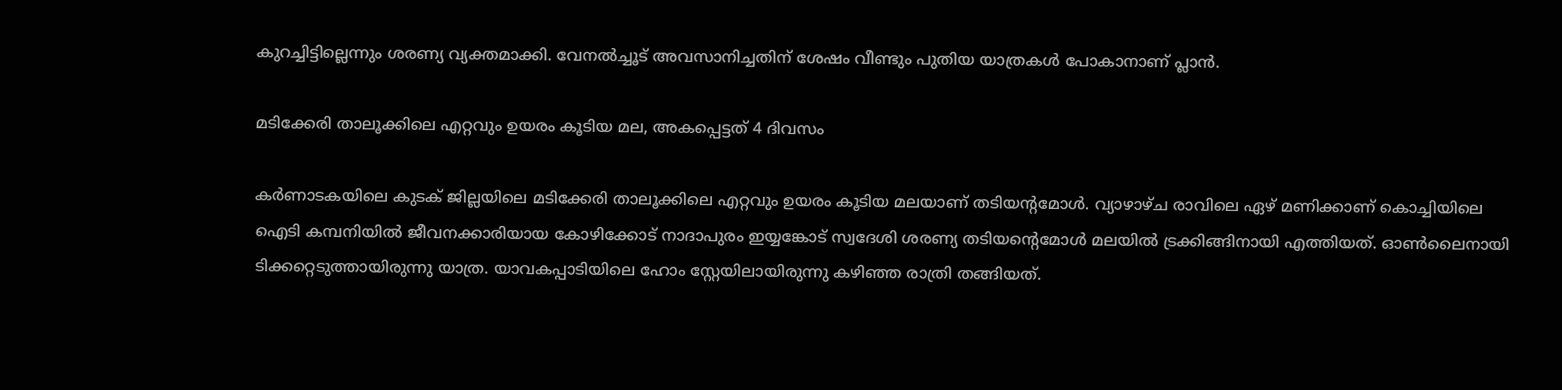കുറച്ചിട്ടില്ലെന്നും ശരണ്യ വ്യക്തമാക്കി. വേനൽച്ചൂട് അവസാനിച്ചതിന് ശേഷം വീണ്ടും പുതിയ യാത്രകൾ പോകാനാണ് പ്ലാൻ.

മടിക്കേരി താലൂക്കിലെ എറ്റവും ഉയരം കൂടിയ മല, അകപ്പെട്ടത് 4 ദിവസം

കർണാടകയിലെ കുടക് ജില്ലയിലെ മടിക്കേരി താലൂക്കിലെ എറ്റവും ഉയരം കൂടിയ മലയാണ് തടിയൻ്റമോൾ. വ്യാഴാഴ്ച രാവിലെ ഏഴ് മണിക്കാണ് കൊച്ചിയിലെ ഐടി കമ്പനിയിൽ ജീവനക്കാരിയായ കോഴിക്കോട് നാദാപുരം ഇയ്യങ്കോട് സ്വദേശി ശരണ്യ തടിയന്റെമോൾ മലയിൽ ട്രക്കിങ്ങിനായി എത്തിയത്. ഓൺലൈനായി ടിക്കറ്റെടുത്തായിരുന്നു യാത്ര. യാവകപ്പാടിയിലെ ഹോം സ്റ്റേയിലായിരുന്നു കഴിഞ്ഞ രാത്രി തങ്ങിയത്.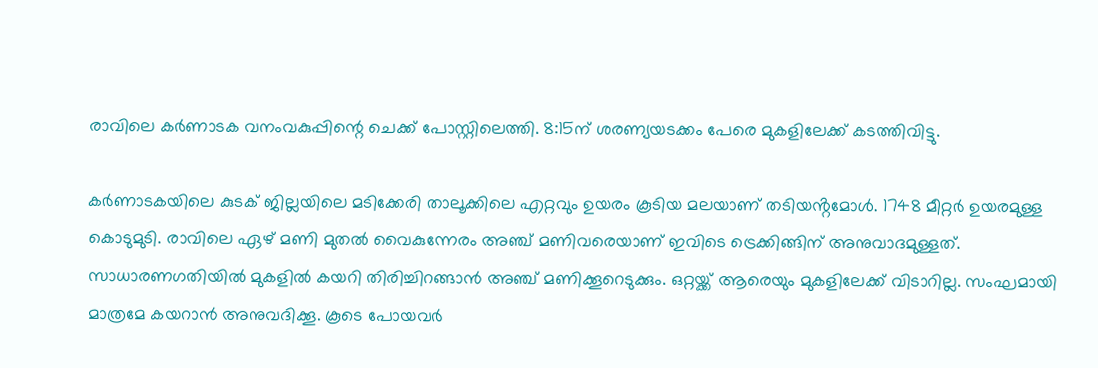രാവിലെ കർണാടക വനംവകുപ്പിന്റെ ചെക്ക് പോസ്റ്റിലെത്തി. 8:15ന് ശരണ്യയടക്കം പേരെ മുകളിലേക്ക് കടത്തിവിട്ടു.

കർണാടകയിലെ കുടക് ജില്ലയിലെ മടിക്കേരി താലൂക്കിലെ എറ്റവും ഉയരം കൂടിയ മലയാണ് തടിയൻ്റമോൾ. 1748 മീറ്റർ ഉയരമുള്ള കൊടുമുടി. രാവിലെ ഏഴ് മണി മുതൽ വൈകുന്നേരം അഞ്ച് മണിവരെയാണ് ഇവിടെ ട്രെക്കിങ്ങിന് അനുവാദമുള്ളത്. സാധാരണഗതിയിൽ മുകളിൽ കയറി തിരിച്ചിറങ്ങാൻ അഞ്ച് മണിക്കൂറെടുക്കും. ഒറ്റയ്ക്ക് ആരെയും മുകളിലേക്ക് വിടാറില്ല. സംഘമായി മാത്രമേ കയറാൻ അനുവദിക്കൂ. കൂടെ പോയവർ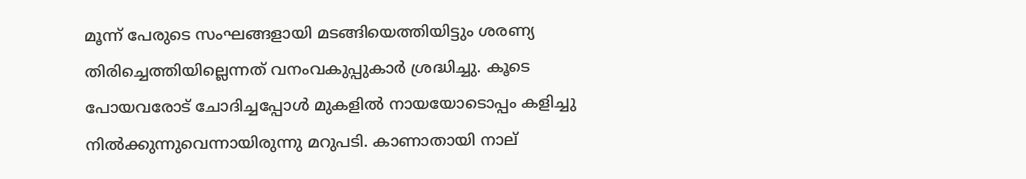മൂന്ന് പേരുടെ സംഘങ്ങളായി മടങ്ങിയെത്തിയിട്ടും ശരണ്യ തിരിച്ചെത്തിയില്ലെന്നത് വനംവകുപ്പുകാർ ശ്രദ്ധിച്ചു. കൂടെ പോയവരോട് ചോദിച്ചപ്പോൾ മുകളിൽ നായയോടൊപ്പം കളിച്ചു നിൽക്കുന്നുവെന്നായിരുന്നു മറുപടി. കാണാതായി നാല്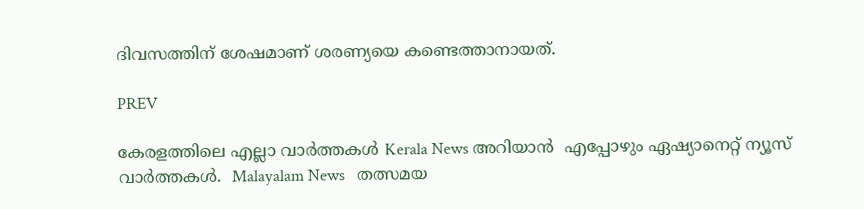ദിവസത്തിന് ശേഷമാണ് ശരണ്യയെ കണ്ടെത്താനായത്.

PREV

കേരളത്തിലെ എല്ലാ വാർത്തകൾ Kerala News അറിയാൻ  എപ്പോഴും ഏഷ്യാനെറ്റ് ന്യൂസ് വാർത്തകൾ.  Malayalam News   തത്സമയ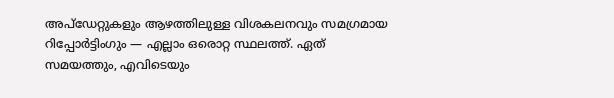അപ്‌ഡേറ്റുകളും ആഴത്തിലുള്ള വിശകലനവും സമഗ്രമായ റിപ്പോർട്ടിംഗും — എല്ലാം ഒരൊറ്റ സ്ഥലത്ത്. ഏത് സമയത്തും, എവിടെയും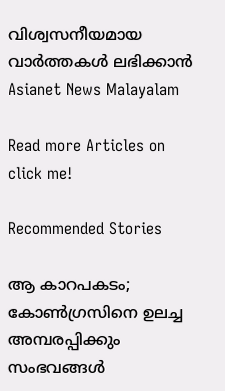വിശ്വസനീയമായ വാർത്തകൾ ലഭിക്കാൻ Asianet News Malayalam

Read more Articles on
click me!

Recommended Stories

ആ കാറപകടം; കോൺഗ്രസിനെ ഉലച്ച അമ്പരപ്പിക്കും സംഭവങ്ങൾ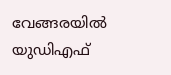വേങ്ങരയില്‍ യുഡിഎഫ്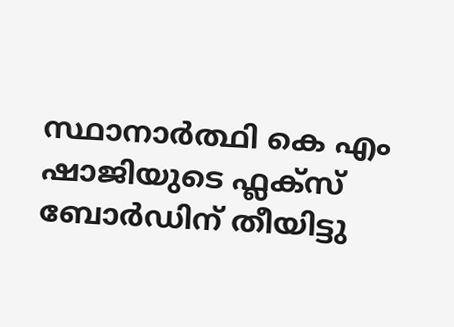സ്ഥാനാർത്ഥി കെ എം ഷാജിയുടെ ഫ്ലക്സ് ബോർഡിന് തീയിട്ടു